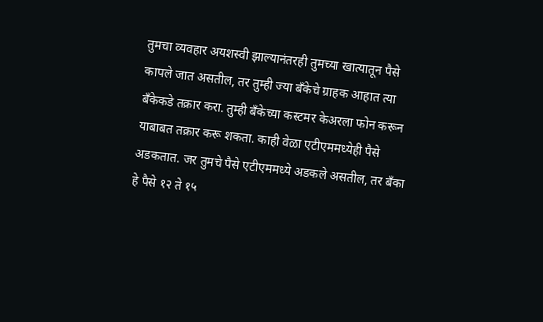तुमचा व्यवहार अयशस्वी झाल्यानंतरही तुमच्या खात्यातून पैसे कापले जात असतील, तर तुम्ही ज्या बँकेचे ग्राहक आहात त्या बँकेकडे तक्रार करा. तुम्ही बँकेच्या कस्टमर केअरला फोन करून याबाबत तक्रार करू शकता. काही वेळा एटीएममध्येही पैसे अडकतात. जर तुमचे पैसे एटीएममध्ये अडकले असतील, तर बँका हे पैसे १२ ते १५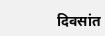दिवसांत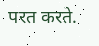परत करते.